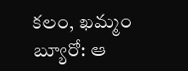కలం, ఖమ్మం బ్యూరో: ఆ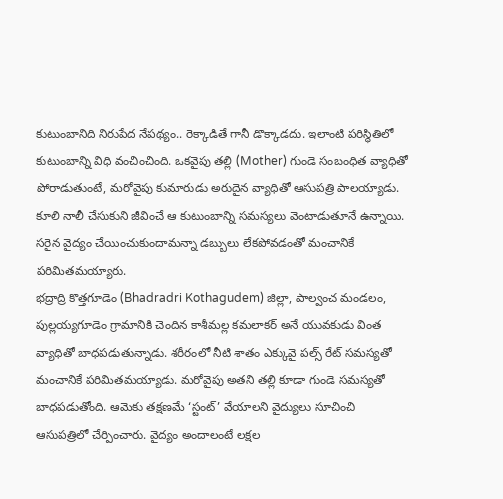కుటుంబానిది నిరుపేద నేపథ్యం.. రెక్కాడితే గానీ డొక్కాడదు. ఇలాంటి పరిస్థితిలో కుటుంబాన్ని విధి వంచించింది. ఒకవైపు తల్లి (Mother) గుండె సంబంధిత వ్యాధితో పోరాడుతుంటే, మరోవైపు కుమారుడు అరుదైన వ్యాధితో ఆసుపత్రి పాలయ్యాడు. కూలి నాలీ చేసుకుని జీవించే ఆ కుటుంబాన్ని సమస్యలు వెంటాడుతూనే ఉన్నాయి. సరైన వైద్యం చేయించుకుందామన్నా డబ్బులు లేకపోవడంతో మంచానికే పరిమితమయ్యారు.
భద్రాద్రి కొత్తగూడెం (Bhadradri Kothagudem) జిల్లా, పాల్వంచ మండలం, పుల్లయ్యగూడెం గ్రామానికి చెందిన కాశీమల్ల కమలాకర్ అనే యువకుడు వింత వ్యాధితో బాధపడుతున్నాడు. శరీరంలో నీటి శాతం ఎక్కువై పల్స్ రేట్ సమస్యతో మంచానికే పరిమితమయ్యాడు. మరోవైపు అతని తల్లి కూడా గుండె సమస్యతో బాధపడుతోంది. ఆమెకు తక్షణమే ‘స్టంట్’ వేయాలని వైద్యులు సూచించి ఆసుపత్రిలో చేర్పించారు. వైద్యం అందాలంటే లక్షల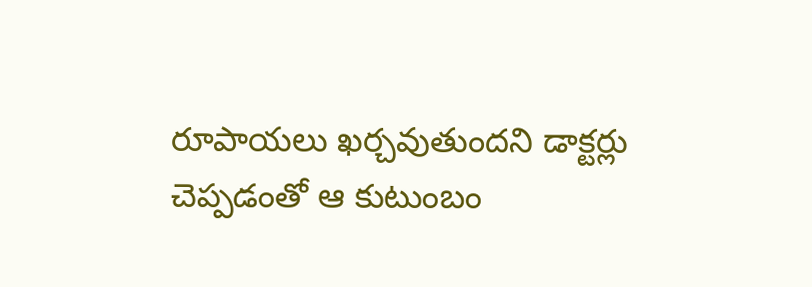రూపాయలు ఖర్చవుతుందని డాక్టర్లు చెప్పడంతో ఆ కుటుంబం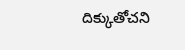దిక్కుతోచని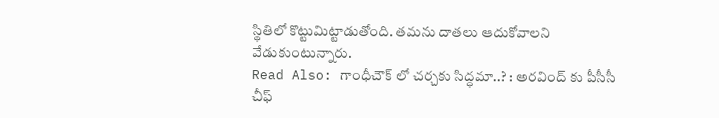స్థితిలో కొట్టుమిట్టాడుతోంది. తమను దాతలు ఆదుకోవాలని వేడుకుంటున్నారు.
Read Also: గాంధీచౌక్ లో చర్చకు సిద్ధమా..? : అరవింద్ కు పీసీసీ చీఫ్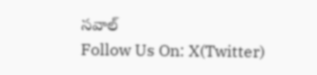సవాల్
Follow Us On: X(Twitter)